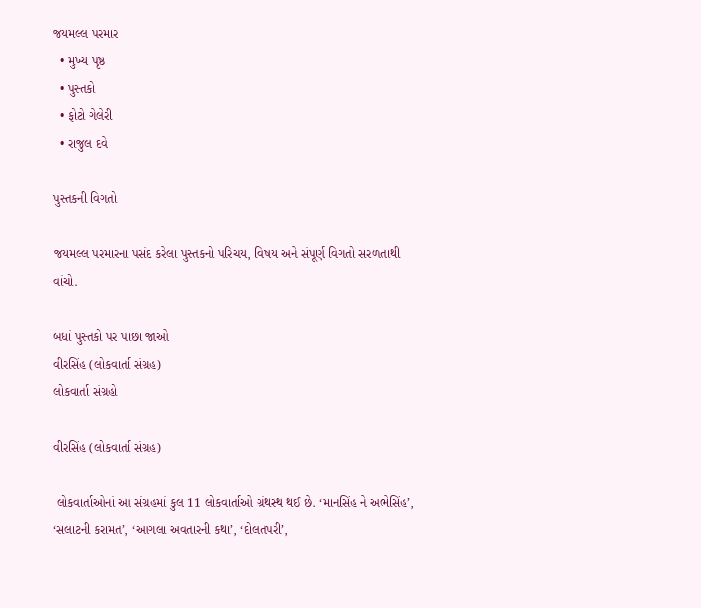જયમલ્લ પરમાર
  • મુખ્ય પૃષ્ઠ
  • પુસ્તકો
  • ફોટો ગેલેરી
  • રાજુલ દવે

પુસ્તકની વિગતો

જયમલ્લ પરમારના પસંદ કરેલા પુસ્તકનો પરિચય, વિષય અને સંપૂર્ણ વિગતો સરળતાથી વાંચો.

બધાં પુસ્તકો પર પાછા જાઓ
વીરસિંહ (લોકવાર્તા સંગ્રહ)
લોકવાર્તા સંગ્રહો

વીરસિંહ (લોકવાર્તા સંગ્રહ)

 લોકવાર્તાઓનાં આ સંગ્રહમાં કુલ 11 લોકવાર્તાઓ ગ્રંથસ્થ થઈ છે. ‘માનસિંહ ને અભેસિંહ’, ‘સલાટની કરામત’, ‘આગલા અવતારની કથા’, ‘દોલતપરી’,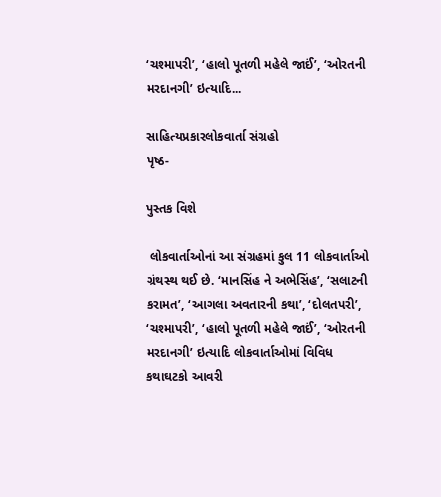‘ચશ્માપરી’, ‘હાલો પૂતળી મહેલે જાઈં’, ‘ઓરતની મરદાનગી’ ઇત્યાદિ...

સાહિત્યપ્રકારલોકવાર્તા સંગ્રહો
પૃષ્ઠ-

પુસ્તક વિશે

 લોકવાર્તાઓનાં આ સંગ્રહમાં કુલ 11 લોકવાર્તાઓ ગ્રંથસ્થ થઈ છે. ‘માનસિંહ ને અભેસિંહ’, ‘સલાટની કરામત’, ‘આગલા અવતારની કથા’, ‘દોલતપરી’, ‘ચશ્માપરી’, ‘હાલો પૂતળી મહેલે જાઈં’, ‘ઓરતની મરદાનગી’ ઇત્યાદિ લોકવાર્તાઓમાં વિવિધ કથાઘટકો આવરી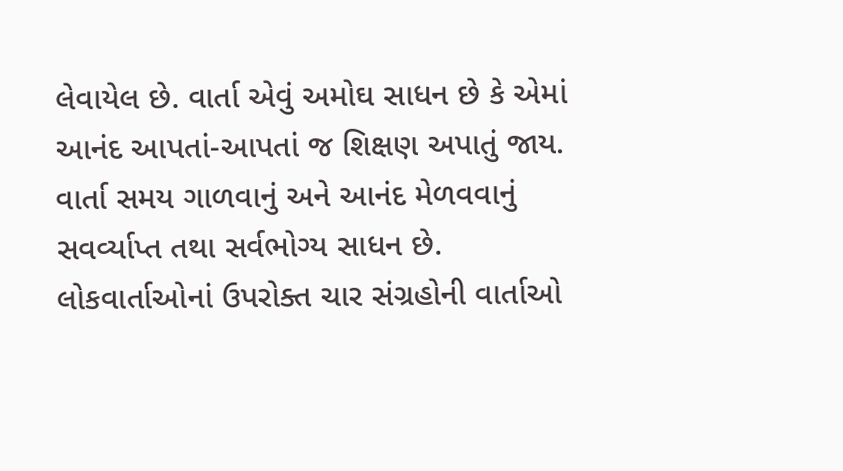લેવાયેલ છે. વાર્તા એવું અમોઘ સાધન છે કે એમાં આનંદ આપતાં-આપતાં જ શિક્ષણ અપાતું જાય. વાર્તા સમય ગાળવાનું અને આનંદ મેળવવાનું સવર્વ્યાપ્ત તથા સર્વભોગ્ય સાધન છે. લોકવાર્તાઓનાં ઉપરોક્ત ચાર સંગ્રહોની વાર્તાઓ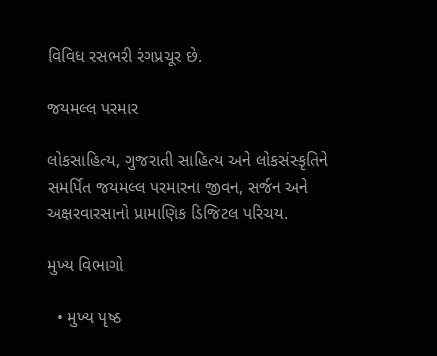વિવિધ રસભરી રંગપ્રચૂર છે.

જયમલ્લ પરમાર

લોકસાહિત્ય, ગુજરાતી સાહિત્ય અને લોકસંસ્કૃતિને સમર્પિત જયમલ્લ પરમારના જીવન, સર્જન અને અક્ષરવારસાનો પ્રામાણિક ડિજિટલ પરિચય.

મુખ્ય વિભાગો

  • મુખ્ય પૃષ્ઠ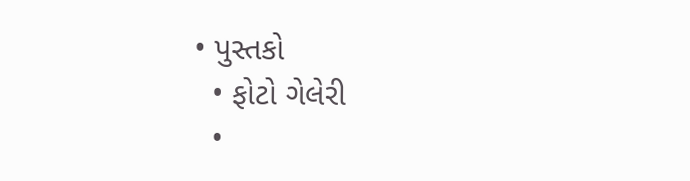• પુસ્તકો
  • ફોટો ગેલેરી
  •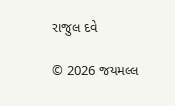રાજુલ દવે

© 2026 જયમલ્લ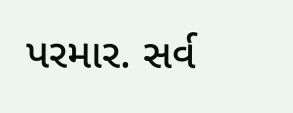પરમાર. સર્વ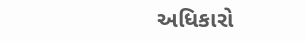અધિકારો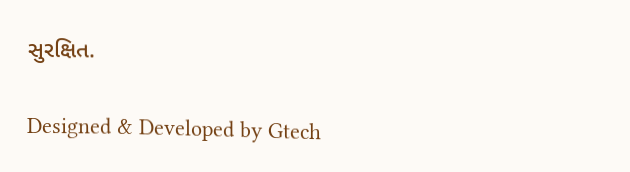સુરક્ષિત.

Designed & Developed by Gtech